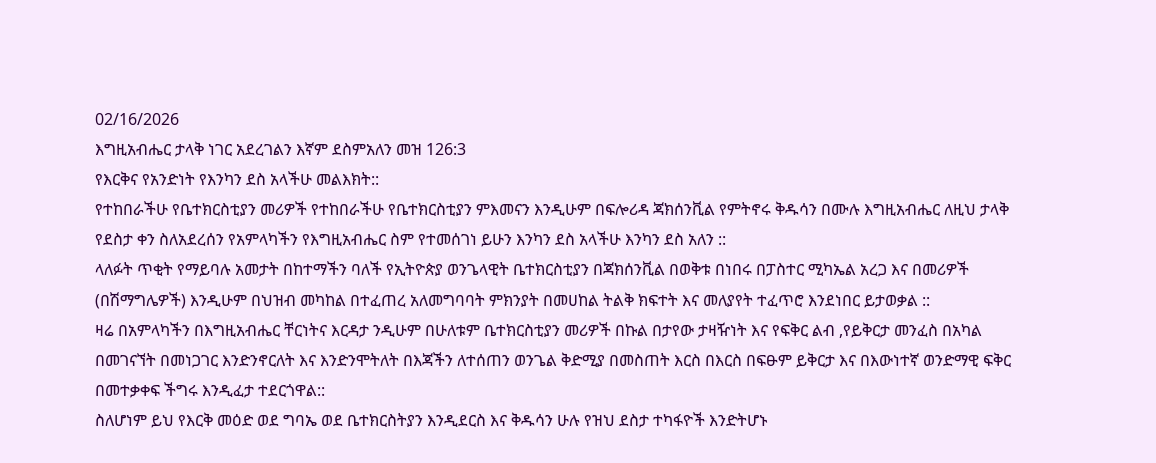02/16/2026
እግዚአብሔር ታላቅ ነገር አደረገልን እኛም ደስምአለን መዝ 126:3
የእርቅና የአንድነት የእንካን ደስ አላችሁ መልእክት::
የተከበራችሁ የቤተክርስቲያን መሪዎች የተከበራችሁ የቤተክርስቲያን ምእመናን እንዲሁም በፍሎሪዳ ጃክሰንቪል የምትኖሩ ቅዱሳን በሙሉ እግዚአብሔር ለዚህ ታላቅ የደስታ ቀን ስለአደረሰን የአምላካችን የእግዚአብሔር ስም የተመሰገነ ይሁን እንካን ደስ አላችሁ እንካን ደስ አለን ::
ላለፉት ጥቂት የማይባሉ አመታት በከተማችን ባለች የኢትዮጵያ ወንጌላዊት ቤተክርስቲያን በጃክሰንቪል በወቅቱ በነበሩ በፓስተር ሚካኤል አረጋ እና በመሪዎች (በሽማግሌዎች) እንዲሁም በህዝብ መካከል በተፈጠረ አለመግባባት ምክንያት በመሀከል ትልቅ ክፍተት እና መለያየት ተፈጥሮ እንደነበር ይታወቃል ::
ዛሬ በአምላካችን በእግዚአብሔር ቸርነትና እርዳታ ንዲሁም በሁለቱም ቤተክርስቲያን መሪዎች በኩል በታየው ታዛዥነት እና የፍቅር ልብ ,የይቅርታ መንፈስ በአካል በመገናኘት በመነጋገር እንድንኖርለት እና እንድንሞትለት በእጃችን ለተሰጠን ወንጌል ቅድሚያ በመስጠት እርስ በእርስ በፍፁም ይቅርታ እና በእውነተኛ ወንድማዊ ፍቅር በመተቃቀፍ ችግሩ እንዲፈታ ተደርጎዋል::
ስለሆነም ይህ የእርቅ መዕድ ወደ ግባኤ ወደ ቤተክርስትያን እንዲደርስ እና ቅዱሳን ሁሉ የዝህ ደስታ ተካፋዮች እንድትሆኑ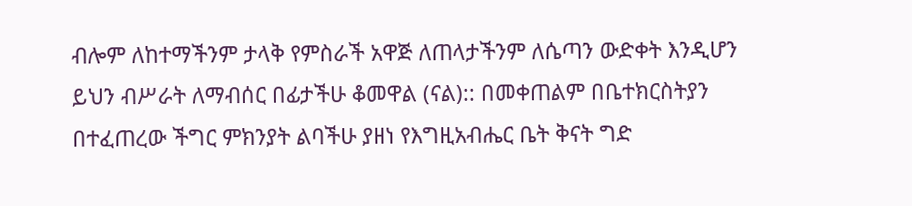ብሎም ለከተማችንም ታላቅ የምስራች አዋጅ ለጠላታችንም ለሴጣን ውድቀት እንዲሆን ይህን ብሥራት ለማብሰር በፊታችሁ ቆመዋል (ናል):: በመቀጠልም በቤተክርስትያን በተፈጠረው ችግር ምክንያት ልባችሁ ያዘነ የእግዚአብሔር ቤት ቅናት ግድ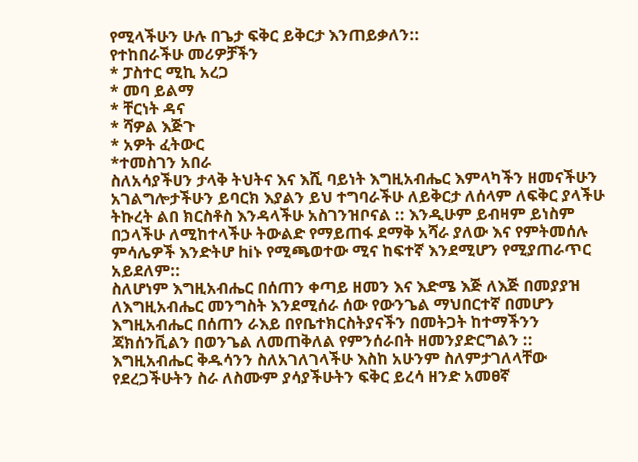የሚላችሁን ሁሉ በጌታ ፍቅር ይቅርታ እንጠይቃለን::
የተከበራችሁ መሪዎቻችን
* ፓስተር ሚኪ አረጋ
* መባ ይልማ
* ቸርነት ዳና
* ሻዎል እጅጉ
* አዎት ፈትውር
*ተመስገን አበራ
ስለአሳያችሀን ታላቅ ትህትና እና እሺ ባይነት እግዚአብሔር እምላካችን ዘመናችሁን አገልግሎታችሁን ይባርክ እያልን ይህ ተግባራችሁ ለይቅርታ ለሰላም ለፍቅር ያላችሁ ትኩረት ልበ ክርስቶስ እንዳላችሁ አስገንዝቦናል :: እንዲሁም ይብዛም ይነስም በኃላችሁ ለሚከተላችሁ ትውልድ የማይጠፋ ደማቅ አሻራ ያለው እና የምትመሰሉ ምሳሌዎች እንድትሆ hiኑ የሚጫወተው ሚና ከፍተኛ እንደሚሆን የሚያጠራጥር አይደለም::
ስለሆነም እግዚአብሔር በሰጠን ቀጣይ ዘመን እና እድሜ እጅ ለእጅ በመያያዝ
ለእግዚአብሔር መንግስት እንደሚሰራ ሰው የውንጌል ማህበርተኛ በመሆን እግዚአብሔር በሰጠን ራእይ በየቤተክርስትያናችን በመትጋት ከተማችንን ጃክሰንቪልን በወንጌል ለመጠቅለል የምንሰራበት ዘመንያድርግልን ::
እግዚአብሔር ቅዱሳንን ስለአገለገላችሁ እስከ አሁንም ስለምታገለላቸው የደረጋችሁትን ስራ ለስሙም ያሳያችሁትን ፍቅር ይረሳ ዘንድ አመፀኛ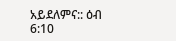አይደለምና:: ዕብ 6:10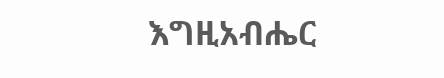እግዚአብሔር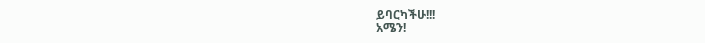ይባርካችሁ!!!
አሜን!